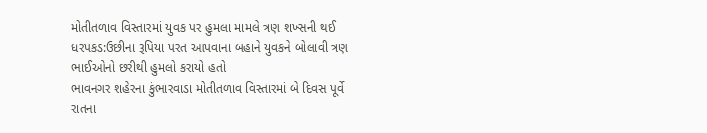મોતીતળાવ વિસ્તારમાં યુવક પર હુમલા મામલે ત્રણ શખ્સની થઈ ધરપકડ:ઉછીના રૂપિયા પરત આપવાના બહાને યુવકને બોલાવી ત્રણ ભાઈઓનો છરીથી હુમલો કરાયો હતો
ભાવનગર શહેરના કુંભારવાડા મોતીતળાવ વિસ્તારમાં બે દિવસ પૂર્વે રાતના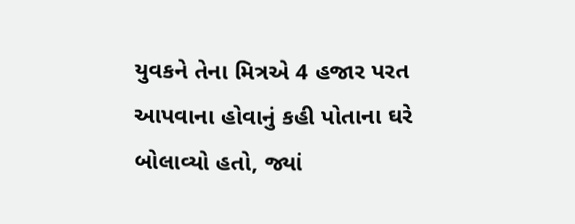યુવકને તેના મિત્રએ 4 હજાર પરત આપવાના હોવાનું કહી પોતાના ઘરે બોલાવ્યો હતો, જ્યાં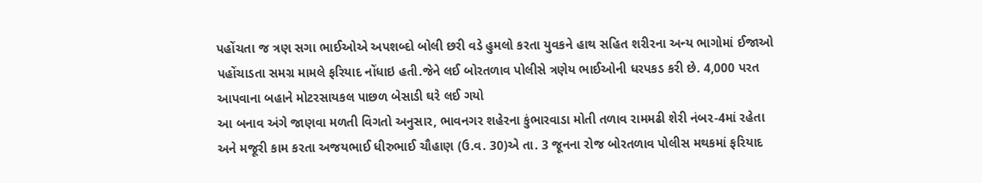પહોંચતા જ ત્રણ સગા ભાઈઓએ અપશબ્દો બોલી છરી વડે હુમલો કરતા યુવકને હાથ સહિત શરીરના અન્ય ભાગોમાં ઈજાઓ પહોંચાડતા સમગ્ર મામલે ફરિયાદ નોંધાઇ હતી.જેને લઈ બોરતળાવ પોલીસે ત્રણેય ભાઈઓની ધરપકડ કરી છે. 4,000 પરત આપવાના બહાને મોટરસાયકલ પાછળ બેસાડી ઘરે લઈ ગયો
આ બનાવ અંગે જાણવા મળતી વિગતો અનુસાર, ભાવનગર શહેરના કુંભારવાડા મોતી તળાવ રામમઢી શેરી નંબર-4માં રહેતા અને મજૂરી કામ કરતા અજયભાઈ ધીરુભાઈ ચૌહાણ (ઉ.વ. 30)એ તા. 3 જૂનના રોજ બોરતળાવ પોલીસ મથકમાં ફરિયાદ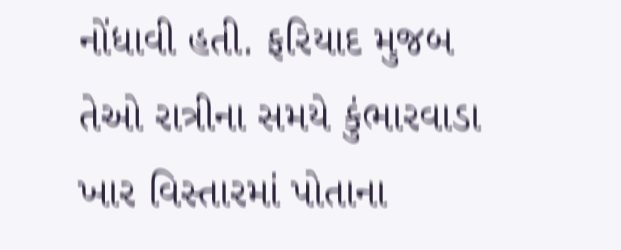નોંધાવી હતી. ફરિયાદ મુજબ તેઓ રાત્રીના સમયે કુંભારવાડા ખાર વિસ્તારમાં પોતાના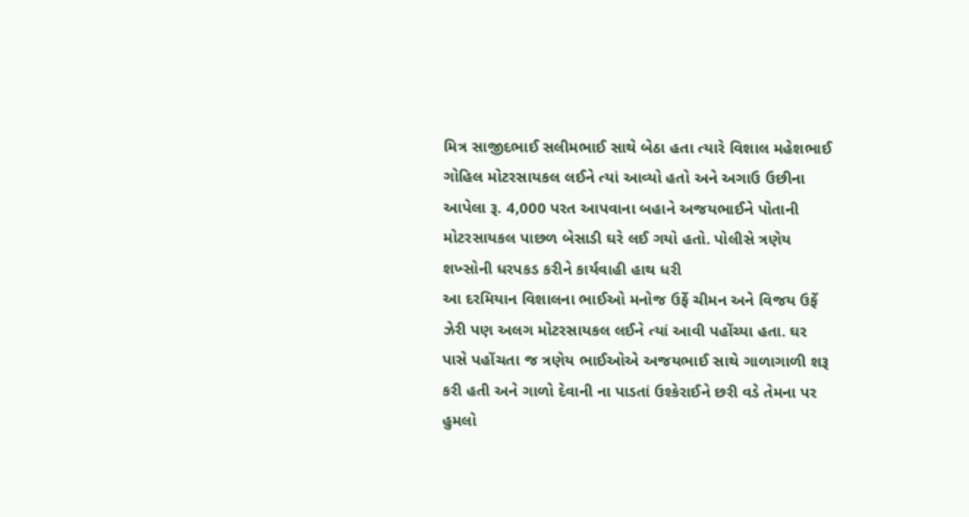મિત્ર સાજીદભાઈ સલીમભાઈ સાથે બેઠા હતા ત્યારે વિશાલ મહેશભાઈ ગોહિલ મોટરસાયકલ લઈને ત્યાં આવ્યો હતો અને અગાઉ ઉછીના આપેલા રૂ. 4,000 પરત આપવાના બહાને અજયભાઈને પોતાની મોટરસાયકલ પાછળ બેસાડી ઘરે લઈ ગયો હતો. પોલીસે ત્રણેય શખ્સોની ધરપકડ કરીને કાર્યવાહી હાથ ધરી
આ દરમિયાન વિશાલના ભાઈઓ મનોજ ઉર્ફે ચીમન અને વિજય ઉર્ફે ઝેરી પણ અલગ મોટરસાયકલ લઈને ત્યાં આવી પહોંચ્યા હતા. ઘર પાસે પહોંચતા જ ત્રણેય ભાઈઓએ અજયભાઈ સાથે ગાળાગાળી શરૂ કરી હતી અને ગાળો દેવાની ના પાડતાં ઉશ્કેરાઈને છરી વડે તેમના પર હુમલો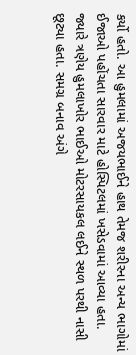કર્યો હતો. આ હુમલામાં અજયભાઈને હાથ તેમજ શરીરના અન્ય ભાગોમાં ઈજાઓ પહોંચતા સારવાર માટે હોસ્પિટલમાં ખસેડવામાં આવ્યા હતા. જ્યારે ત્રણેય હુમલાખોર ભાઈઓ મોટરસાયકલ લઈને સ્થળ પરથી નાસી છૂટ્યા હતા. સમગ્ર બનાવ અંગે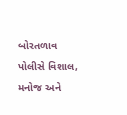બોરતળાવ પોલીસે વિશાલ, મનોજ અને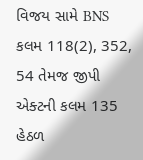વિજય સામે BNS કલમ 118(2), 352, 54 તેમજ જીપી એક્ટની કલમ 135 હેઠળ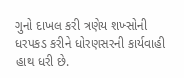ગુનો દાખલ કરી ત્રણેય શખ્સોની ધરપકડ કરીને ધોરણસરની કાર્યવાહી હાથ ધરી છે.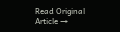Read Original Article →